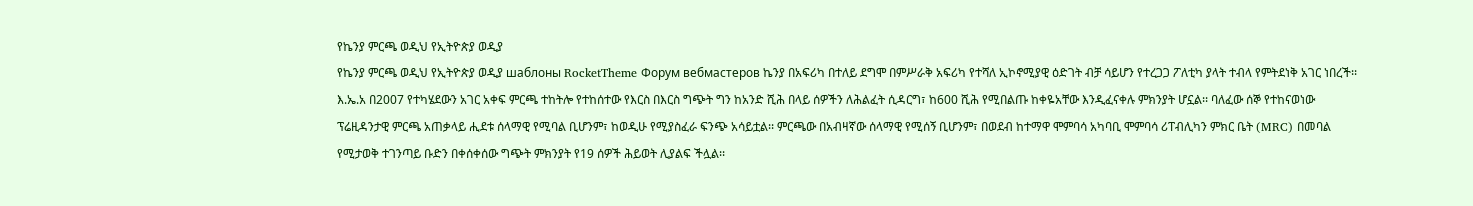የኬንያ ምርጫ ወዲህ የኢትዮጵያ ወዲያ
የኬንያ ምርጫ ወዲህ የኢትዮጵያ ወዲያ шаблоны RocketTheme Форум вебмастеров ኬንያ በአፍሪካ በተለይ ደግሞ በምሥራቅ አፍሪካ የተሻለ ኢኮኖሚያዊ ዕድገት ብቻ ሳይሆን የተረጋጋ ፖለቲካ ያላት ተብላ የምትደነቅ አገር ነበረች፡፡ እ.ኤ.አ በ2007 የተካሄደውን አገር አቀፍ ምርጫ ተከትሎ የተከሰተው የእርስ በእርስ ግጭት ግን ከአንድ ሺሕ በላይ ሰዎችን ለሕልፈት ሲዳርግ፣ ከ600 ሺሕ የሚበልጡ ከቀዬአቸው እንዲፈናቀሉ ምክንያት ሆኗል፡፡ ባለፈው ሰኞ የተከናወነው ፕሬዚዳንታዊ ምርጫ አጠቃላይ ሒደቱ ሰላማዊ የሚባል ቢሆንም፣ ከወዲሁ የሚያስፈራ ፍንጭ አሳይቷል፡፡ ምርጫው በአብዛኛው ሰላማዊ የሚሰኝ ቢሆንም፣ በወደብ ከተማዋ ሞምባሳ አካባቢ ሞምባሳ ሪፐብሊካን ምክር ቤት (MRC) በመባል የሚታወቅ ተገንጣይ ቡድን በቀሰቀሰው ግጭት ምክንያት የ19 ሰዎች ሕይወት ሊያልፍ ችሏል፡፡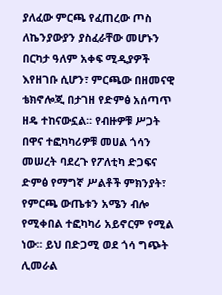ያለፈው ምርጫ የፈጠረው ጦስ ለኬንያውያን ያስፈራቸው መሆኑን በርካታ ዓለም አቀፍ ሚዲያዎች እየዘገቡ ሲሆን፣ ምርጫው በዘመናዊ ቴክኖሎጂ በታገዘ የድምፅ አሰጣጥ ዘዴ ተከናውኗል፡፡ የብዙዎቹ ሥጋት በዋና ተፎካካሪዎቹ መሀል ጎሳን መሠረት ባደረጉ የፖለቲካ ድጋፍና ድምፅ የማግኛ ሥልቶች ምክንያት፣ የምርጫ ውጤቱን አሜን ብሎ የሚቀበል ተፎካካሪ አይኖርም የሚል ነው፡፡ ይህ በድጋሚ ወደ ጎሳ ግጭት ሊመራል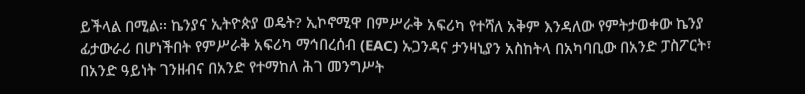ይችላል በሚል፡፡ ኬንያና ኢትዮጵያ ወዴት? ኢኮኖሚዋ በምሥራቅ አፍሪካ የተሻለ አቅም እንዳለው የምትታወቀው ኬንያ ፊታውራሪ በሆነችበት የምሥራቅ አፍሪካ ማኅበረሰብ (EAC) ኡጋንዳና ታንዛኒያን አስከትላ በአካባቢው በአንድ ፓስፖርት፣ በአንድ ዓይነት ገንዘብና በአንድ የተማከለ ሕገ መንግሥት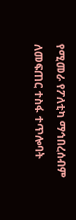የሚመራ የፖለቲካ ማኅበረሰብም ለመፍጠር ተስፋ ተጥሎባት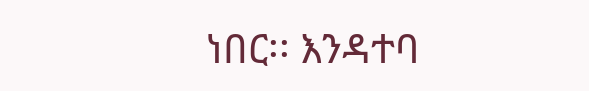ነበር፡፡ እንዳተባ